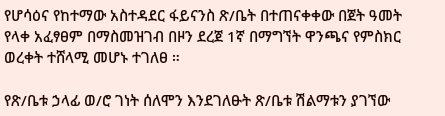የሆሳዕና የከተማው አስተዳደር ፋይናንስ ጽ/ቤት በተጠናቀቀው በጀት ዓመት የላቀ አፈፃፀም በማስመዝገብ በዞን ደረጀ 1ኛ በማግኘት ዋንጫና የምስክር ወረቀት ተሸላሚ መሆኑ ተገለፀ ።

የጽ/ቤቱ ኃላፊ ወ/ሮ ገነት ሰለሞን እንደገለፁት ጽ/ቤቱ ሽልማቱን ያገኘው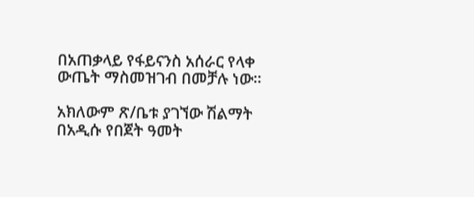በአጠቃላይ የፋይናንስ አሰራር የላቀ ውጤት ማስመዝገብ በመቻሉ ነው።

አክለውም ጽ/ቤቱ ያገኘው ሽልማት በአዲሱ የበጀት ዓመት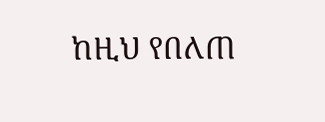ከዚህ የበለጠ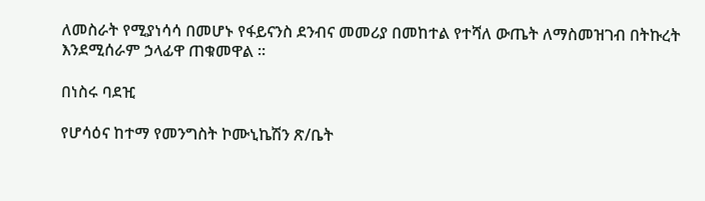ለመስራት የሚያነሳሳ በመሆኑ የፋይናንስ ደንብና መመሪያ በመከተል የተሻለ ውጤት ለማስመዝገብ በትኩረት እንደሚሰራም ኃላፊዋ ጠቁመዋል ።

በነስሩ ባደዢ

የሆሳዕና ከተማ የመንግስት ኮሙኒኬሽን ጽ/ቤት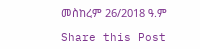መስከረም 26/2018 ዓ.ም

Share this Post